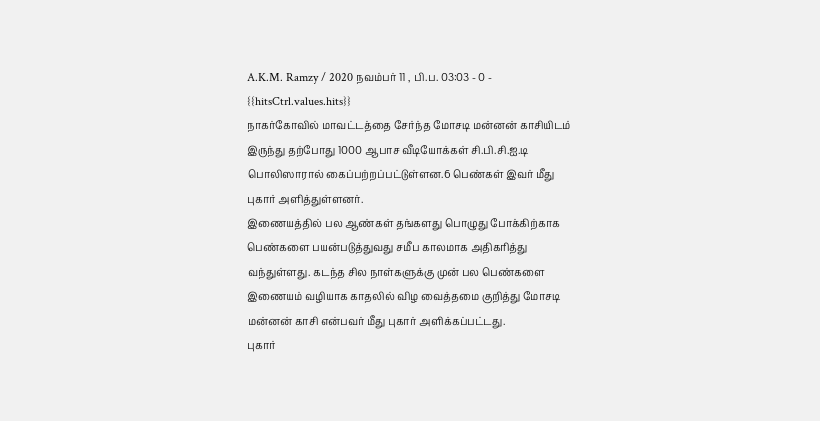A.K.M. Ramzy / 2020 நவம்பர் 11 , பி.ப. 03:03 - 0 - {{hitsCtrl.values.hits}}
நாகர்கோவில் மாவட்டத்தை சேர்ந்த மோசடி மன்னன் காசியிடம் இருந்து தற்போது 1000 ஆபாச வீடியோக்கள் சி.பி.சி.ஐ.டி பொலிஸாரால் கைப்பற்றப்பட்டுள்ளன.6 பெண்கள் இவர் மீது புகார் அளித்துள்ளனர்.
இணையத்தில் பல ஆண்கள் தங்களது பொழுது போக்கிற்காக பெண்களை பயன்படுத்துவது சமீப காலமாக அதிகரித்து வந்துள்ளது. கடந்த சில நாள்களுக்கு முன் பல பெண்களை இணையம் வழியாக காதலில் விழ வைத்தமை குறித்து மோசடி மன்னன் காசி என்பவர் மீது புகார் அளிக்கப்பட்டது.
புகார்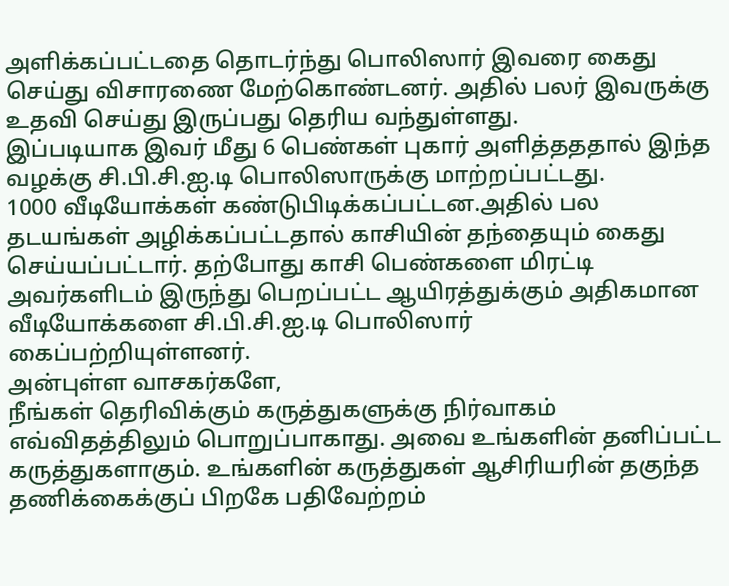அளிக்கப்பட்டதை தொடர்ந்து பொலிஸார் இவரை கைது செய்து விசாரணை மேற்கொண்டனர். அதில் பலர் இவருக்கு உதவி செய்து இருப்பது தெரிய வந்துள்ளது.
இப்படியாக இவர் மீது 6 பெண்கள் புகார் அளித்தததால் இந்த வழக்கு சி.பி.சி.ஐ.டி பொலிஸாருக்கு மாற்றப்பட்டது.
1000 வீடியோக்கள் கண்டுபிடிக்கப்பட்டன.அதில் பல தடயங்கள் அழிக்கப்பட்டதால் காசியின் தந்தையும் கைது செய்யப்பட்டார். தற்போது காசி பெண்களை மிரட்டி அவர்களிடம் இருந்து பெறப்பட்ட ஆயிரத்துக்கும் அதிகமான வீடியோக்களை சி.பி.சி.ஐ.டி பொலிஸார் கைப்பற்றியுள்ளனர்.
அன்புள்ள வாசகர்களே,
நீங்கள் தெரிவிக்கும் கருத்துகளுக்கு நிர்வாகம் எவ்விதத்திலும் பொறுப்பாகாது. அவை உங்களின் தனிப்பட்ட கருத்துகளாகும். உங்களின் கருத்துகள் ஆசிரியரின் தகுந்த தணிக்கைக்குப் பிறகே பதிவேற்றம்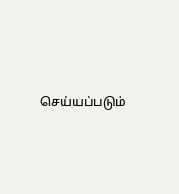செய்யப்படும்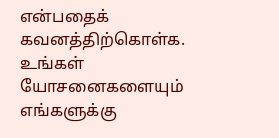என்பதைக் கவனத்திற்கொள்க. உங்கள் யோசனைகளையும் எங்களுக்கு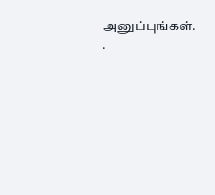அனுப்புங்கள். .